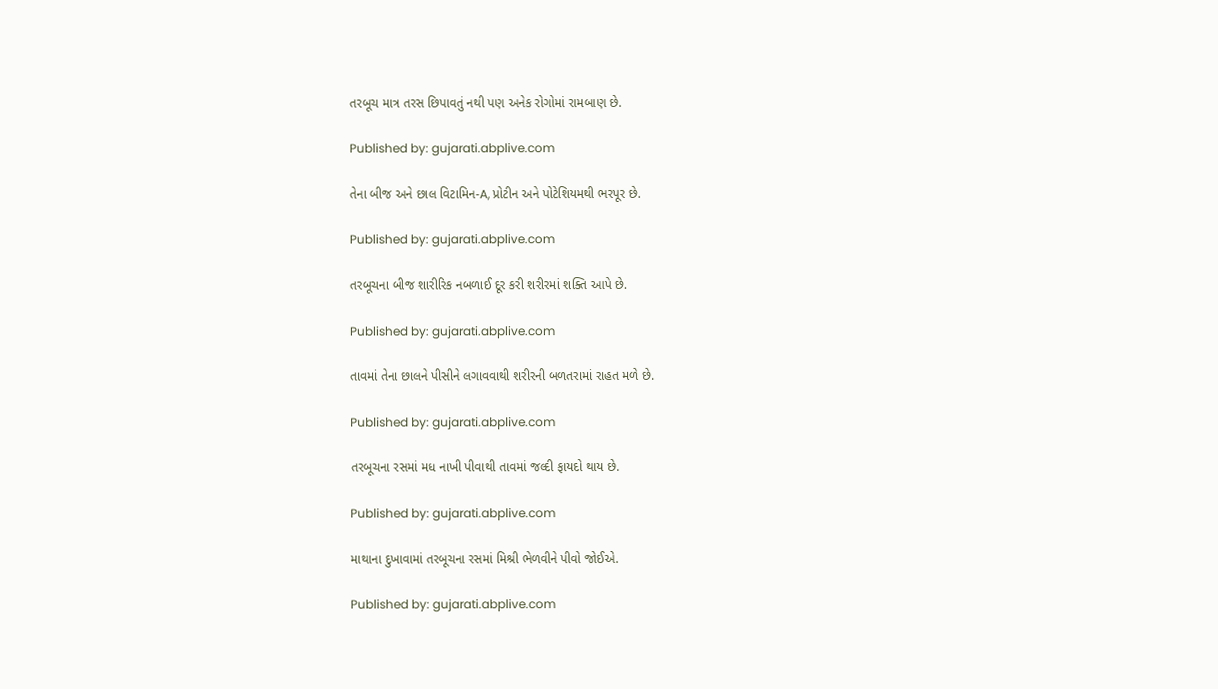તરબૂચ માત્ર તરસ છિપાવતું નથી પણ અનેક રોગોમાં રામબાણ છે.

Published by: gujarati.abplive.com

તેના બીજ અને છાલ વિટામિન-A, પ્રોટીન અને પોટેશિયમથી ભરપૂર છે.

Published by: gujarati.abplive.com

તરબૂચના બીજ શારીરિક નબળાઈ દૂર કરી શરીરમાં શક્તિ આપે છે.

Published by: gujarati.abplive.com

તાવમાં તેના છાલને પીસીને લગાવવાથી શરીરની બળતરામાં રાહત મળે છે.

Published by: gujarati.abplive.com

તરબૂચના રસમાં મધ નાખી પીવાથી તાવમાં જલ્દી ફાયદો થાય છે.

Published by: gujarati.abplive.com

માથાના દુખાવામાં તરબૂચના રસમાં મિશ્રી ભેળવીને પીવો જોઈએ.

Published by: gujarati.abplive.com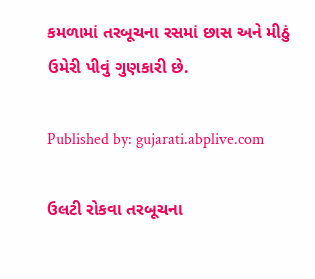કમળામાં તરબૂચના રસમાં છાસ અને મીઠું ઉમેરી પીવું ગુણકારી છે.

Published by: gujarati.abplive.com

ઉલટી રોકવા તરબૂચના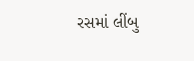રસમાં લીંબુ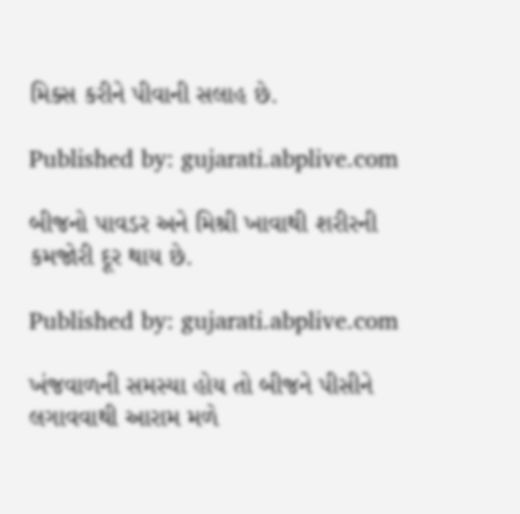મિક્સ કરીને પીવાની સલાહ છે.

Published by: gujarati.abplive.com

બીજનો પાવડર અને મિશ્રી ખાવાથી શરીરની કમજોરી દૂર થાય છે.

Published by: gujarati.abplive.com

ખંજવાળની સમસ્યા હોય તો બીજને પીસીને લગાવવાથી આરામ મળે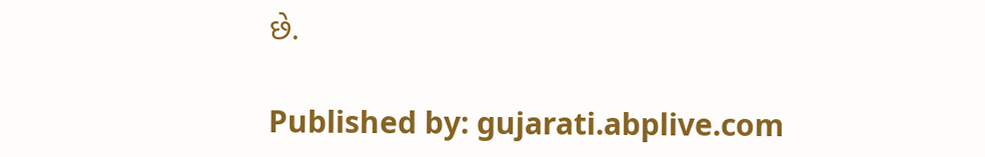છે.

Published by: gujarati.abplive.com